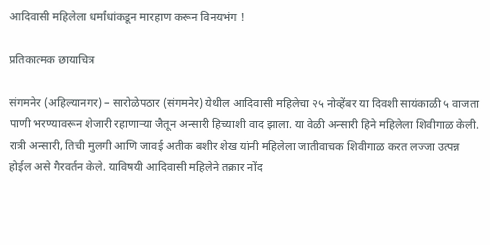आदिवासी महिलेला धर्मांधांकडून मारहाण करून विनयभंग !

प्रतिकात्मक छायाचित्र

संगमनेर (अहिल्यानगर) – सारोळेपठार (संगमनेर) येथील आदिवासी महिलेचा २५ नोव्हेंबर या दिवशी सायंकाळी ५ वाजता पाणी भरण्यावरून शेजारी रहाणार्‍या जैतून अन्सारी हिच्याशी वाद झाला. या वेळी अन्सारी हिने महिलेला शिवीगाळ केली. रात्री अन्सारी, तिची मुलगी आणि जावई अतीक बशीर शेख यांनी महिलेला जातीवाचक शिवीगाळ करत लज्जा उत्पन्न होईल असे गैरवर्तन केले. याविषयी आदिवासी महिलेने तक्रार नोंद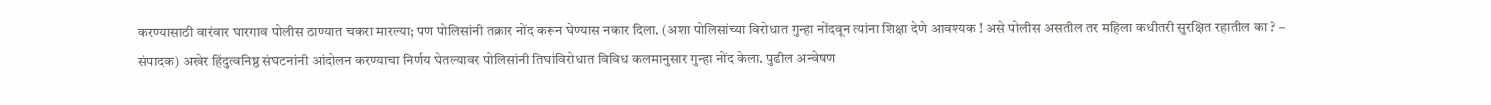करण्यासाठी वारंवार घारगाव पोलीस ठाण्यात चकरा मारल्या; पण पोलिसांनी तक्रार नोंद करून घेण्यास नकार दिला. (अशा पोलिसांच्या विरोधात गुन्हा नोंदवून त्यांना शिक्षा देणे आवश्यक ! असे पोलीस असतील तर महिला कधीतरी सुरक्षित रहातील का ? – संपादक) अखेर हिंदुत्वनिष्ठ संघटनांनी आंदोलन करण्याचा निर्णय घेतल्यावर पोलिसांनी तिघांविरोधात विविध कलमानुसार गुन्हा नोंद केला. पुढील अन्वेषण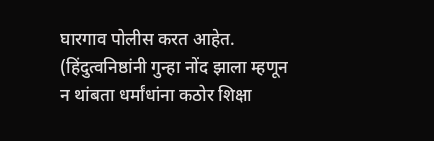घारगाव पोलीस करत आहेत. (हिंदुत्वनिष्ठांनी गुन्हा नोंद झाला म्हणून न थांबता धर्मांधांना कठोर शिक्षा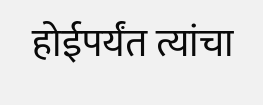होईपर्यंत त्यांचा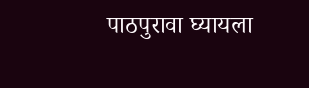पाठपुरावा घ्यायला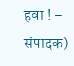हवा ! – संपादक)